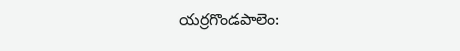యర్రగొండపాలెం: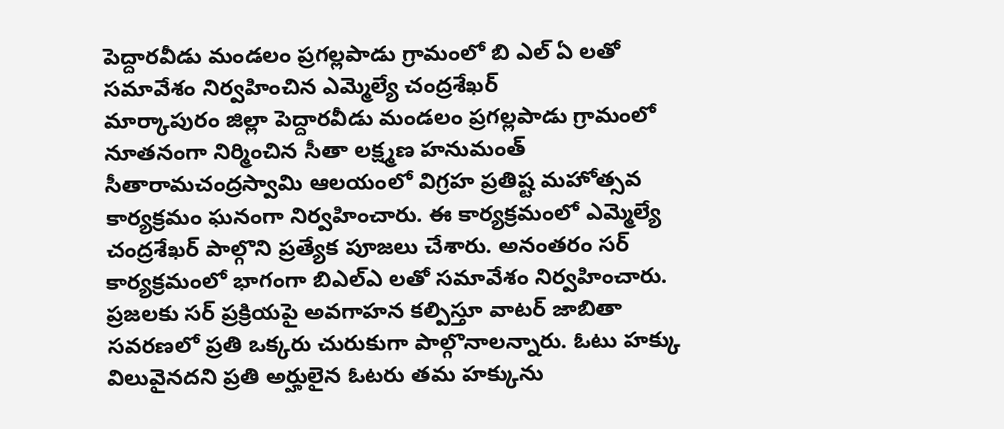పెద్దారవీడు మండలం ప్రగల్లపాడు గ్రామంలో బి ఎల్ ఏ లతో సమావేశం నిర్వహించిన ఎమ్మెల్యే చంద్రశేఖర్
మార్కాపురం జిల్లా పెద్దారవీడు మండలం ప్రగల్లపాడు గ్రామంలో నూతనంగా నిర్మించిన సీతా లక్ష్మణ హనుమంత్ సీతారామచంద్రస్వామి ఆలయంలో విగ్రహ ప్రతిష్ట మహోత్సవ కార్యక్రమం ఘనంగా నిర్వహించారు. ఈ కార్యక్రమంలో ఎమ్మెల్యే చంద్రశేఖర్ పాల్గొని ప్రత్యేక పూజలు చేశారు. అనంతరం సర్ కార్యక్రమంలో భాగంగా బిఎల్ఎ లతో సమావేశం నిర్వహించారు. ప్రజలకు సర్ ప్రక్రియపై అవగాహన కల్పిస్తూ వాటర్ జాబితా సవరణలో ప్రతి ఒక్కరు చురుకుగా పాల్గొనాలన్నారు. ఓటు హక్కు విలువైనదని ప్రతి అర్హులైన ఓటరు తమ హక్కును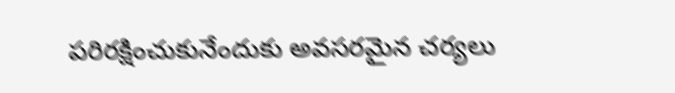పరిరక్షించుకునేందుకు అవసరమైన చర్యలు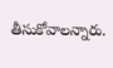తీసుకోవాలన్నారు.